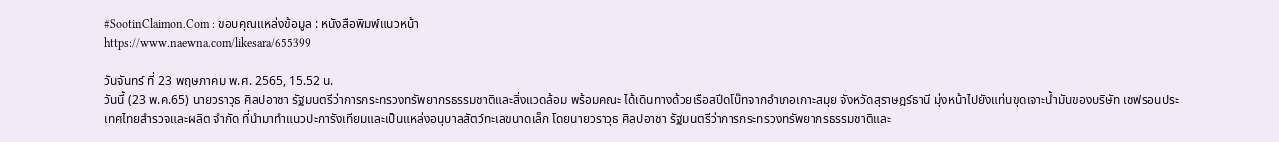#SootinClaimon.Com : ขอบคุณแหล่งข้อมูล : หนังสือพิมพ์แนวหน้า
https://www.naewna.com/likesara/655399

วันจันทร์ ที่ 23 พฤษภาคม พ.ศ. 2565, 15.52 น.
วันนี้ (23 พ.ค.65) นายวราวุธ ศิลปอาชา รัฐมนตรีว่าการกระทรวงทรัพยากรธรรมชาติและสิ่งแวดล้อม พร้อมคณะ ได้เดินทางด้วยเรือสปีดโบ๊ทจากอำเภอเกาะสมุย จังหวัดสุราษฎร์ธานี มุ่งหน้าไปยังแท่นขุดเจาะน้ำมันของบริษัท เชฟรอนประเทศไทยสำรวจและผลิต จำกัด ที่นำมาทำแนวปะการังเทียมและเป็นแหล่งอนุบาลสัตว์ทะเลขนาดเล็ก โดยนายวราวุธ ศิลปอาชา รัฐมนตรีว่าการกระทรวงทรัพยากรธรรมชาติและ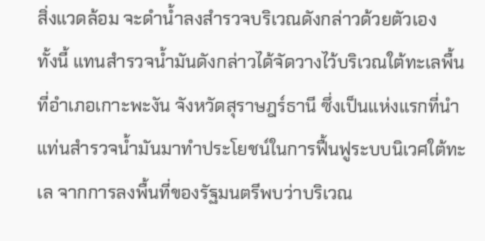สิ่งแวดล้อม จะดำน้ำลงสำรวจบริเวณดังกล่าวด้วยตัวเอง
ทั้งนี้ แทนสำรวจน้ำมันดังกล่าวได้จัดวางไว้บริเวณใต้ทะเลพื้นที่อำเภอเกาะพะงัน จังหวัดสุราษฎร์ธานี ซึ่งเป็นแห่งแรกที่นำแท่นสำรวจน้ำมันมาทำประโยชน์ในการฟื้นฟูระบบนิเวศใต้ทะเล จากการลงพื้นที่ของรัฐมนตรีพบว่าบริเวณ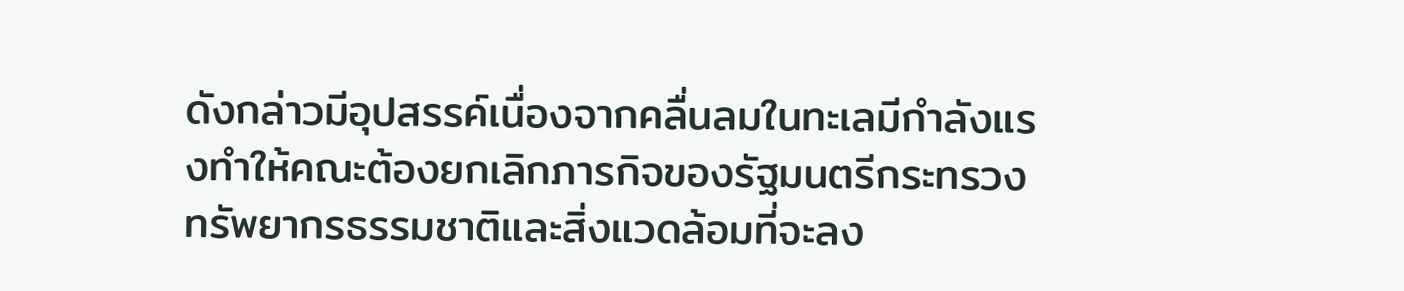ดังกล่าวมีอุปสรรค์เนื่องจากคลื่นลมในทะเลมีกำลังแรงทำให้คณะต้องยกเลิกภารกิจของรัฐมนตรีกระทรวงทรัพยากรธรรมชาติและสิ่งแวดล้อมที่จะลง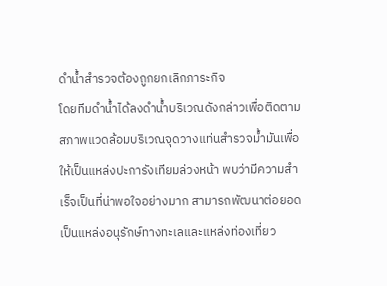ดำน้ำสำรวจต้องถูกยกเลิกภาระกิจ
โดยทีมดำน้ำได้ลงดำน้ำบริเวณดังกล่าวเพื่อติดตามสภาพแวดล้อมบริเวณจุดวางแท่นสำรวจม้ำมันเพื่อให้เป็นแหล่งปะการังเทียมล่วงหน้า พบว่ามีความสำเร็จเป็นที่น่าพอใจอย่างมาก สามารถพัฒนาต่อยอดเป็นแหล่งอนุรักษ์ทางทะเลและแหล่งท่องเที่ยว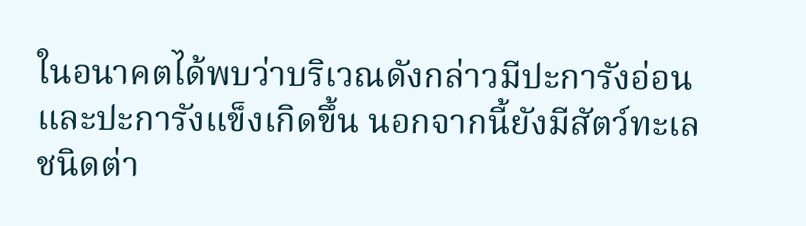ในอนาคตได้พบว่าบริเวณดังกล่าวมีปะการังอ่อนและปะการังแข็งเกิดขึ้น นอกจากนี้ยังมีสัตว์ทะเลชนิดต่า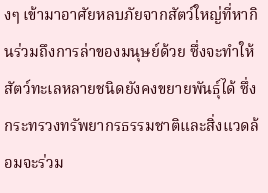งๆ เข้ามาอาศัยหลบภัยจากสัตว์ใหญ่ที่หากินร่วมถึงการล่าของมนุษย์ด้วย ซึ่งจะทำให้สัตว์ทะเลหลายชนิดยังคงขยายพันธุ์ได้ ซึ่งกระทรวงทรัพยากรธรรมชาติและสิ่งแวดล้อมจะร่วม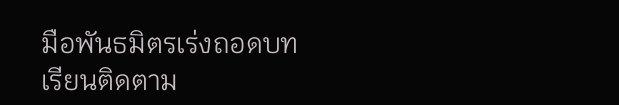มือพันธมิตรเร่งถอดบทเรียนติดตาม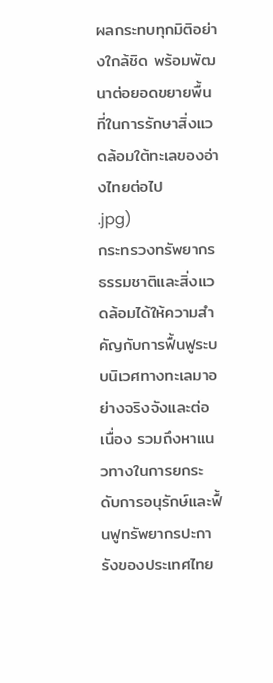ผลกระทบทุกมิติอย่างใกล้ชิด พร้อมพัฒนาต่อยอดขยายพื้นที่ในการรักษาสิ่งแวดล้อมใต้ทะเลของอ่างไทยต่อไป
.jpg)
กระทรวงทรัพยากรธรรมชาติและสิ่งแวดล้อมได้ให้ความสำคัญกับการฟื้นฟูระบบนิเวศทางทะเลมาอย่างจริงจังและต่อเนื่อง รวมถึงหาแนวทางในการยกระดับการอนุรักษ์และฟื้นฟูทรัพยากรปะการังของประเทศไทย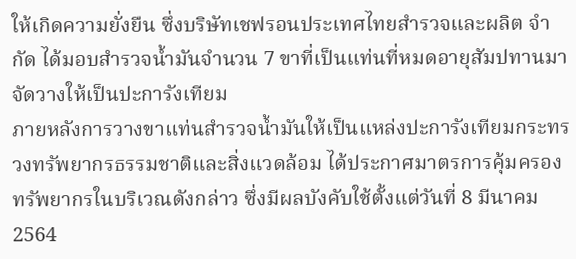ให้เกิดความยั่งยืน ซึ่งบริษัทเชฟรอนประเทศไทยสำรวจและผลิต จำกัด ได้มอบสำรวจน้ำมันจำนวน 7 ขาที่เป็นแท่นที่หมดอายุสัมปทานมาจัดวางให้เป็นปะการังเทียม
ภายหลังการวางขาแท่นสำรวจน้ำมันให้เป็นแหล่งปะการังเทียมกระทรวงทรัพยากรธรรมชาติและสิ่งแวดล้อม ได้ประกาศมาตรการคุ้มครองทรัพยากรในบริเวณดังกล่าว ซึ่งมีผลบังคับใช้ตั้งแต่วันที่ 8 มีนาคม 2564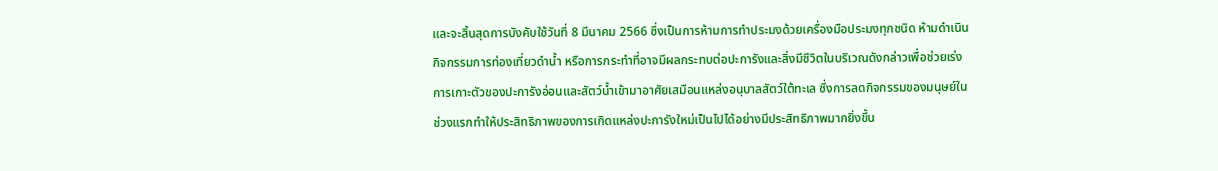และจะสิ้นสุดการบังคับใช้วันที่ 8 มีนาคม 2566 ซึ่งเป็นการห้ามการทำประมงด้วยเครื่องมือประมงทุกชนิด ห้ามดำเนินกิจกรรมการท่องเที่ยวดำน้ำ หรือการกระทำที่อาจมีผลกระทบต่อปะการังและสิ่งมีชีวิตในบริเวณดังกล่าวเพื่อช่วยเร่งการเกาะตัวของปะการังอ่อนและสัตว์น้ำเข้ามาอาศัยเสมือนแหล่งอนุบาลสัตว์ใต้ทะเล ซึ่งการลดกิจกรรมของมนุษย์ในช่วงแรกทำให้ประสิทธิภาพของการเกิดแหล่งปะการังใหม่เป็นไปได้อย่างมีประสิทธิภาพมากยิ่งขึ้น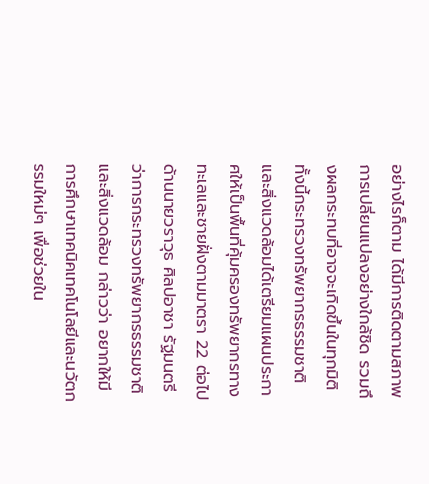อย่างไรก็ตาม ได้มีการติดตามสภาพการเปลี่ยนแปลงอย่างใกล้ชิด รวมถึงผลกระทบที่อาจจะเกิดขึ้นในทุกมิติ ทั้งนี้กระทรวงทรัพยากรธรรมชาติและสิ่งแวดล้อมได้เตรียมแผนประกาศให้เป็นพื้นที่คุ้มครองทรัพยากรทางทะเลและชายฝั่งตามมาตรา 22 ต่อไป
ด้านนายวราวุธ ศิลปอาชา รัฐมนตรีว่าการกระทรวงทรัพยากรธรรมชาติและสิ่งแวดล้อม กล่าวว่า อยากให้มีการศึกษาเทคนิคเทคโนโลยีและนวัตกรรมใหม่ๆ เพื่อช่วยใน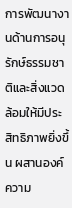การพัฒนางานด้านการอนุรักษ์ธรรมชาติและสิ่งแวดล้อมให้มีประสิทธิภาพยิ่งขึ้น ผสานองค์ความ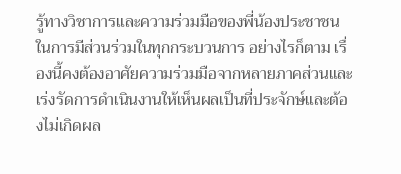รู้ทางวิชาการและความร่วมมือของพี่น้องประชาชนในการมีส่วนร่วมในทุกกระบวนการ อย่างไรก็ตาม เรื่องนี้คงต้องอาศัยความร่วมมือจากหลายภาคส่วนและเร่งรัดการดำเนินงานให้เห็นผลเป็นที่ประจักษ์และต้องไม่เกิดผล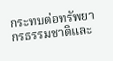กระทบต่อทรัพยากรธรรมชาติและ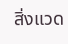สิ่งแวด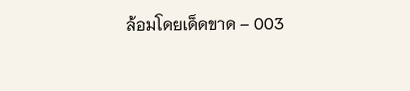ล้อมโดยเด็ดขาด – 003